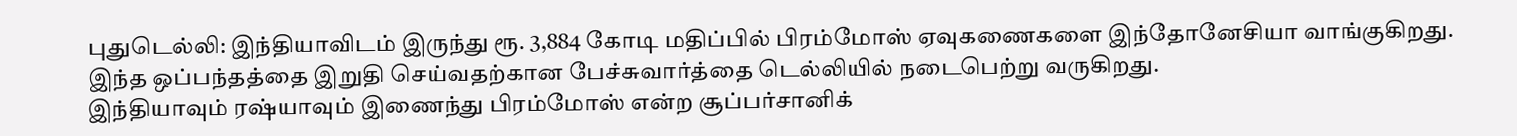புதுடெல்லி: இந்தியாவிடம் இருந்து ரூ. 3,884 கோடி மதிப்பில் பிரம்மோஸ் ஏவுகணைகளை இந்தோனேசியா வாங்குகிறது. இந்த ஒப்பந்தத்தை இறுதி செய்வதற்கான பேச்சுவார்த்தை டெல்லியில் நடைபெற்று வருகிறது.
இந்தியாவும் ரஷ்யாவும் இணைந்து பிரம்மோஸ் என்ற சூப்பர்சானிக்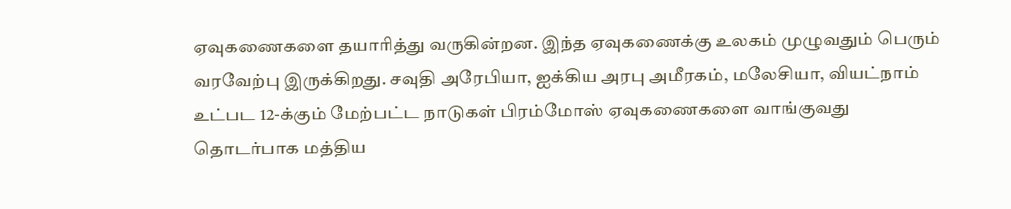ஏவுகணைகளை தயாரித்து வருகின்றன. இந்த ஏவுகணைக்கு உலகம் முழுவதும் பெரும் வரவேற்பு இருக்கிறது. சவுதி அரேபியா, ஐக்கிய அரபு அமீரகம், மலேசியா, வியட்நாம் உட்பட 12-க்கும் மேற்பட்ட நாடுகள் பிரம்மோஸ் ஏவுகணைகளை வாங்குவது தொடர்பாக மத்திய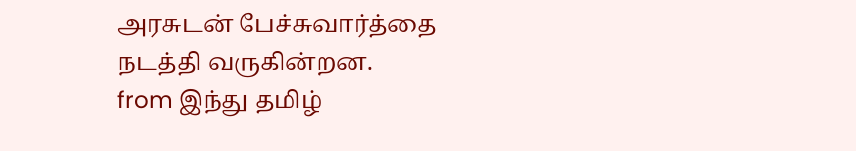அரசுடன் பேச்சுவார்த்தை நடத்தி வருகின்றன.
from இந்து தமிழ்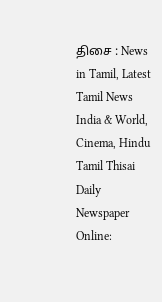திசை : News in Tamil, Latest Tamil News India & World, Cinema, Hindu Tamil Thisai Daily Newspaper Online: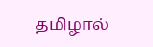தமிழால்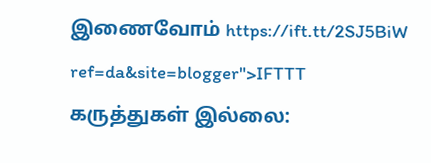இணைவோம் https://ift.tt/2SJ5BiW
ref=da&site=blogger">IFTTT
கருத்துகள் இல்லை: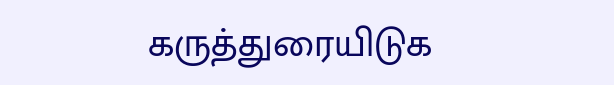கருத்துரையிடுக